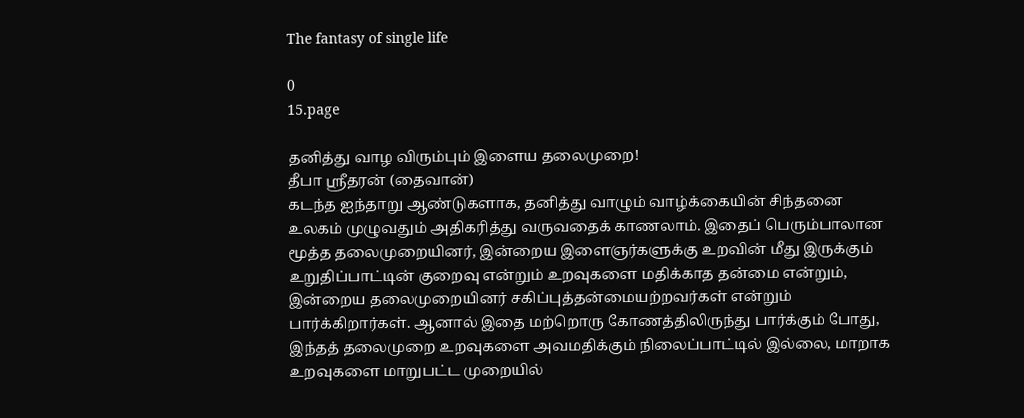The fantasy of single life

0
15.page

தனித்து வாழ விரும்பும் இளைய தலைமுறை!
தீபா ஸ்ரீதரன் (தைவான்)
கடந்த ஐந்தாறு ஆண்டுகளாக, தனித்து வாழும் வாழ்க்கையின் சிந்தனை உலகம் முழுவதும் அதிகரித்து வருவதைக் காணலாம். இதைப் பெரும்பாலான மூத்த தலைமுறையினர், இன்றைய இளைஞர்களுக்கு உறவின் மீது இருக்கும் உறுதிப்பாட்டின் குறைவு என்றும் உறவுகளை மதிக்காத தன்மை என்றும், இன்றைய தலைமுறையினர் சகிப்புத்தன்மையற்றவர்கள் என்றும் பார்க்கிறார்கள். ஆனால் இதை மற்றொரு கோணத்திலிருந்து பார்க்கும் போது, இந்தத் தலைமுறை உறவுகளை அவமதிக்கும் நிலைப்பாட்டில் இல்லை, மாறாக உறவுகளை மாறுபட்ட முறையில்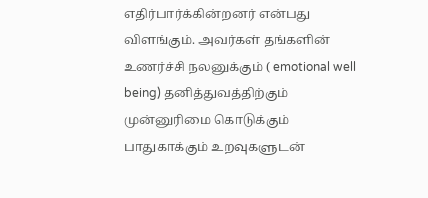எதிர்பார்க்கின்றனர் என்பது விளங்கும். அவர்கள் தங்களின் உணர்ச்சி நலனுக்கும் ( emotional well being) தனித்துவத்திற்கும் முன்னுரிமை கொடுக்கும் பாதுகாக்கும் உறவுகளுடன்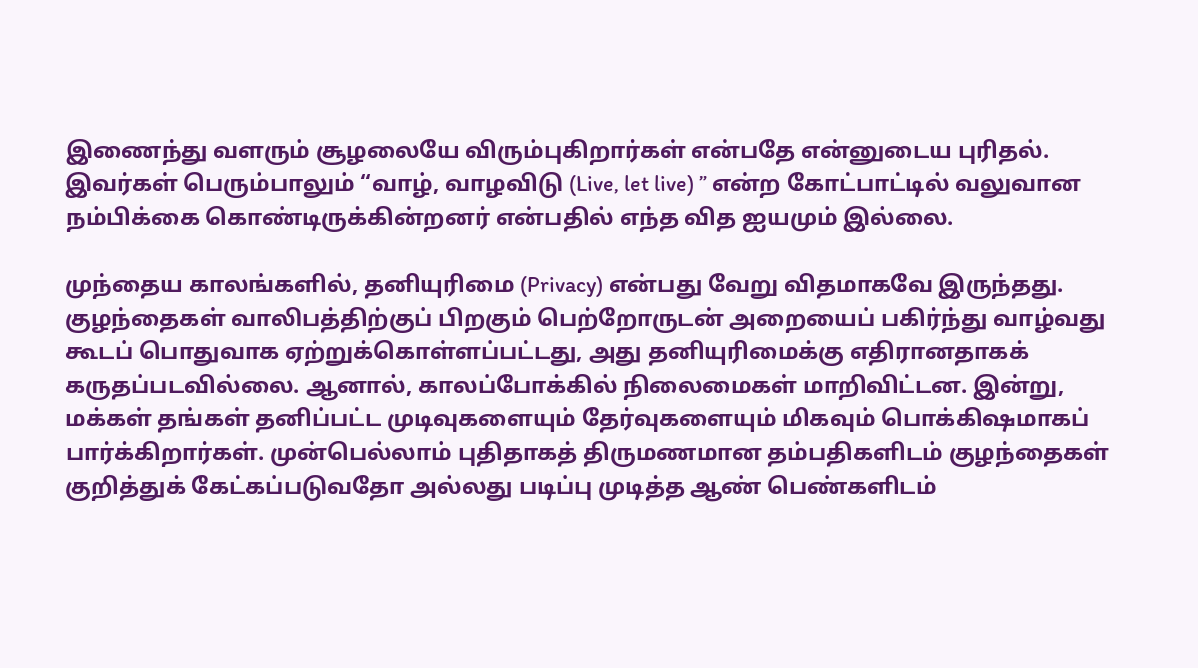இணைந்து வளரும் சூழலையே விரும்புகிறார்கள் என்பதே என்னுடைய புரிதல். இவர்கள் பெரும்பாலும் “வாழ், வாழவிடு (Live, let live) ” என்ற கோட்பாட்டில் வலுவான நம்பிக்கை கொண்டிருக்கின்றனர் என்பதில் எந்த வித ஐயமும் இல்லை.

முந்தைய காலங்களில், தனியுரிமை (Privacy) என்பது வேறு விதமாகவே இருந்தது. குழந்தைகள் வாலிபத்திற்குப் பிறகும் பெற்றோருடன் அறையைப் பகிர்ந்து வாழ்வது கூடப் பொதுவாக ஏற்றுக்கொள்ளப்பட்டது, அது தனியுரிமைக்கு எதிரானதாகக் கருதப்படவில்லை. ஆனால், காலப்போக்கில் நிலைமைகள் மாறிவிட்டன. இன்று, மக்கள் தங்கள் தனிப்பட்ட முடிவுகளையும் தேர்வுகளையும் மிகவும் பொக்கிஷமாகப் பார்க்கிறார்கள். முன்பெல்லாம் புதிதாகத் திருமணமான தம்பதிகளிடம் குழந்தைகள் குறித்துக் கேட்கப்படுவதோ அல்லது படிப்பு முடித்த ஆண் பெண்களிடம்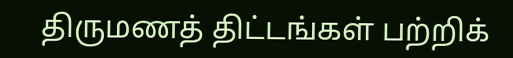திருமணத் திட்டங்கள் பற்றிக்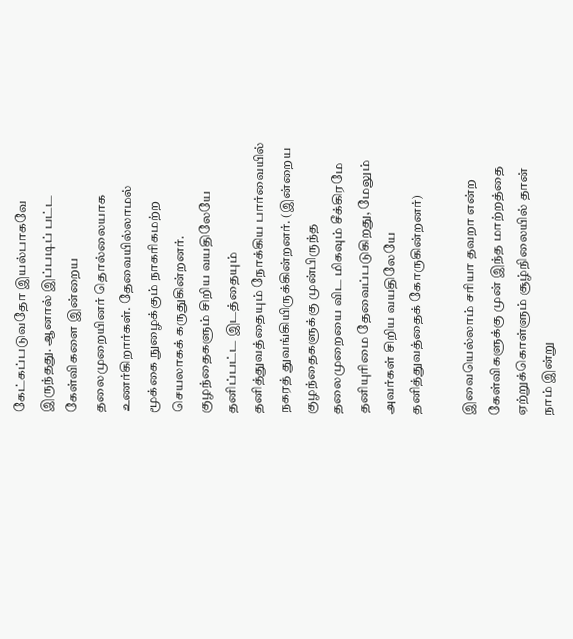கேட்கப்படுவதோ இயல்பாகவே இருந்தது. ஆனால் இப்படிப் பட்ட கேள்விகளை இன்றைய தலைமுறையினர் தொல்லையாக உணர்கிறார்கள். தேவையில்லாமல் மூக்கை நுழைக்கும் நாகரிகமற்ற செயலாகக் கருதுகின்றனர். குழந்தைகளும் சிறிய வயதிலேயே தனிப்பட்ட இடத்தையும் தனித்துவத்தையும் நோக்கிய பார்வையில் நகரத் துவங்கியிருக்கின்றனர். (இன்றைய குழந்தைகளுக்கு முன்பிருந்த தலைமுறையை விட மிகவும் சீக்கிரமே தனியுரிமை தேவைப்படுகிறது, மேலும் அவர்கள் சிறிய வயதிலேயே தனித்துவத்தைக் கோருகின்றனர்)

இவையெல்லாம் சரியா தவறா என்ற கேள்விகளுக்கு முன் இந்த மாற்றத்தை ஏற்றுக்கொள்ளும் சூழ்நிலையில் தான் நாம் இன்று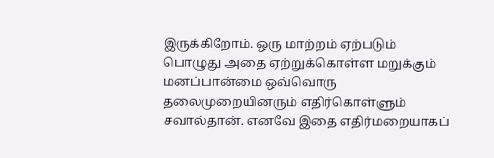இருக்கிறோம். ஒரு மாற்றம் ஏற்படும் பொழுது அதை ஏற்றுக்கொள்ள மறுக்கும் மனப்பான்மை ஒவ்வொரு தலைமுறையினரும் எதிர்கொள்ளும் சவால்தான். எனவே இதை எதிர்மறையாகப்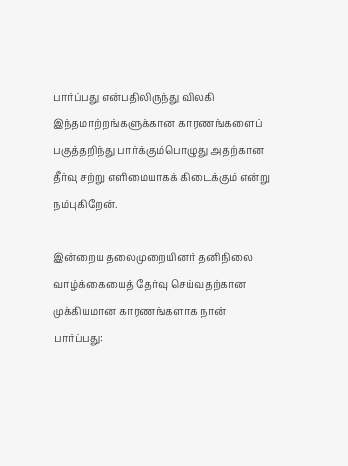பார்ப்பது என்பதிலிருந்து விலகி இந்தமாற்றங்களுக்கான காரணங்களைப் பகுத்தறிந்து பார்க்கும்பொழுது அதற்கான தீர்வு சற்று எளிமையாகக் கிடைக்கும் என்று நம்புகிறேன்.

இன்றைய தலைமுறையினர் தனிநிலை வாழ்க்கையைத் தேர்வு செய்வதற்கான முக்கியமான காரணங்களாக நான் பார்ப்பது: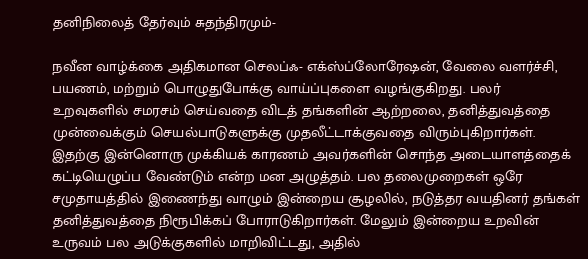தனிநிலைத் தேர்வும் சுதந்திரமும்-

நவீன வாழ்க்கை அதிகமான செலப்ஃ- எக்ஸ்ப்லோரேஷன், வேலை வளர்ச்சி, பயணம், மற்றும் பொழுதுபோக்கு வாய்ப்புகளை வழங்குகிறது. பலர் உறவுகளில் சமரசம் செய்வதை விடத் தங்களின் ஆற்றலை, தனித்துவத்தை முன்வைக்கும் செயல்பாடுகளுக்கு முதலீட்டாக்குவதை விரும்புகிறார்கள். இதற்கு இன்னொரு முக்கியக் காரணம் அவர்களின் சொந்த அடையாளத்தைக் கட்டியெழுப்ப வேண்டும் என்ற மன அழுத்தம். பல தலைமுறைகள் ஒரே சமுதாயத்தில் இணைந்து வாழும் இன்றைய சூழலில், நடுத்தர வயதினர் தங்கள் தனித்துவத்தை நிரூபிக்கப் போராடுகிறார்கள். மேலும் இன்றைய உறவின் உருவம் பல அடுக்குகளில் மாறிவிட்டது, அதில்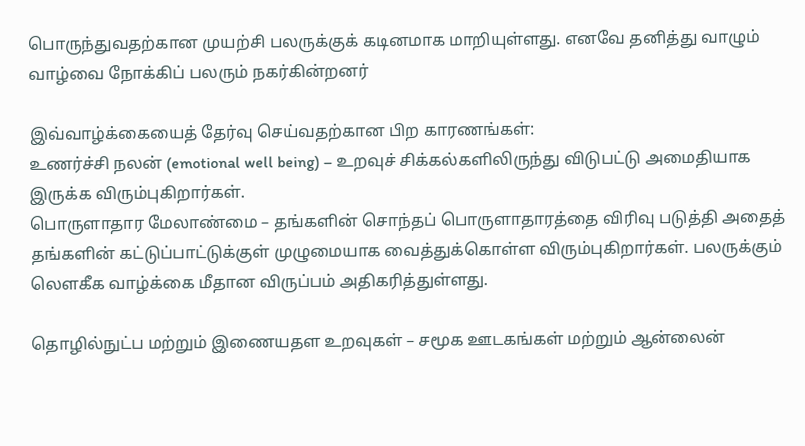பொருந்துவதற்கான முயற்சி பலருக்குக் கடினமாக மாறியுள்ளது. எனவே தனித்து வாழும் வாழ்வை நோக்கிப் பலரும் நகர்கின்றனர்

இவ்வாழ்க்கையைத் தேர்வு செய்வதற்கான பிற காரணங்கள்:
உணர்ச்சி நலன் (emotional well being) – உறவுச் சிக்கல்களிலிருந்து விடுபட்டு அமைதியாக இருக்க விரும்புகிறார்கள்.
பொருளாதார மேலாண்மை – தங்களின் சொந்தப் பொருளாதாரத்தை விரிவு படுத்தி அதைத் தங்களின் கட்டுப்பாட்டுக்குள் முழுமையாக வைத்துக்கொள்ள விரும்புகிறார்கள். பலருக்கும் லௌகீக வாழ்க்கை மீதான விருப்பம் அதிகரித்துள்ளது.

தொழில்நுட்ப மற்றும் இணையதள உறவுகள் – சமூக ஊடகங்கள் மற்றும் ஆன்லைன்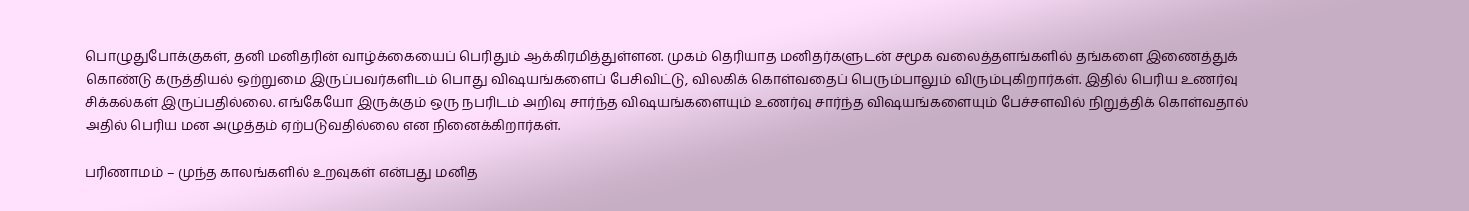பொழுதுபோக்குகள், தனி மனிதரின் வாழ்க்கையைப் பெரிதும் ஆக்கிரமித்துள்ளன. முகம் தெரியாத மனிதர்களுடன் சமூக வலைத்தளங்களில் தங்களை இணைத்துக் கொண்டு கருத்தியல் ஒற்றுமை இருப்பவர்களிடம் பொது விஷயங்களைப் பேசிவிட்டு, விலகிக் கொள்வதைப் பெரும்பாலும் விரும்புகிறார்கள். இதில் பெரிய உணர்வு சிக்கல்கள் இருப்பதில்லை. எங்கேயோ இருக்கும் ஒரு நபரிடம் அறிவு சார்ந்த விஷயங்களையும் உணர்வு சார்ந்த விஷயங்களையும் பேச்சளவில் நிறுத்திக் கொள்வதால் அதில் பெரிய மன அழுத்தம் ஏற்படுவதில்லை என நினைக்கிறார்கள்.

பரிணாமம் – முந்த காலங்களில் உறவுகள் என்பது மனித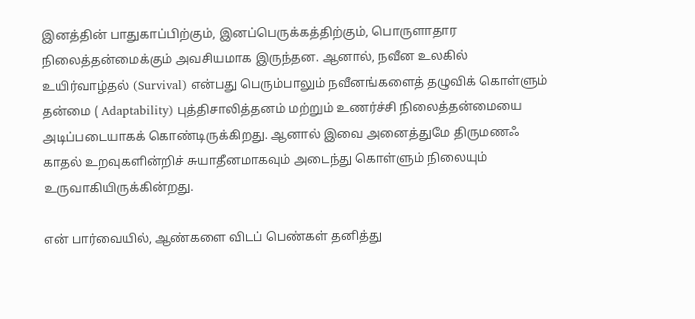இனத்தின் பாதுகாப்பிற்கும், இனப்பெருக்கத்திற்கும், பொருளாதார நிலைத்தன்மைக்கும் அவசியமாக இருந்தன. ஆனால், நவீன உலகில் உயிர்வாழ்தல் (Survival) என்பது பெரும்பாலும் நவீனங்களைத் தழுவிக் கொள்ளும் தன்மை ( Adaptability) புத்திசாலித்தனம் மற்றும் உணர்ச்சி நிலைத்தன்மையை அடிப்படையாகக் கொண்டிருக்கிறது. ஆனால் இவை அனைத்துமே திருமணஃ காதல் உறவுகளின்றிச் சுயாதீனமாகவும் அடைந்து கொள்ளும் நிலையும் உருவாகியிருக்கின்றது.

என் பார்வையில், ஆண்களை விடப் பெண்கள் தனித்து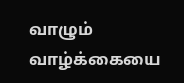வாழும் வாழ்க்கையை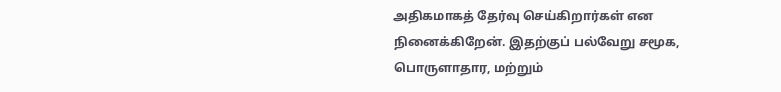அதிகமாகத் தேர்வு செய்கிறார்கள் என நினைக்கிறேன். இதற்குப் பல்வேறு சமூக, பொருளாதார, மற்றும்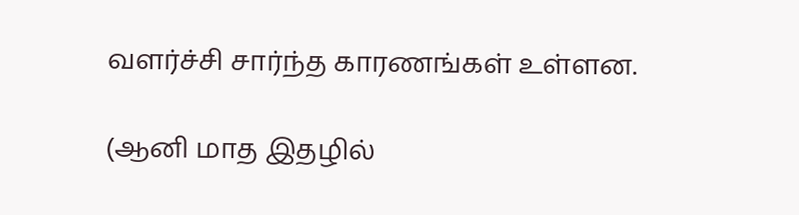வளர்ச்சி சார்ந்த காரணங்கள் உள்ளன.

(ஆனி மாத இதழில்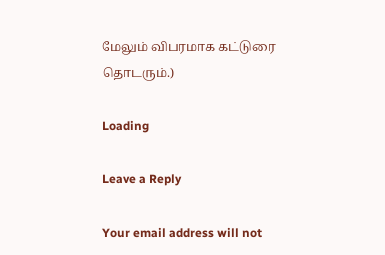மேலும் விபரமாக கட்டுரை தொடரும்.)

Loading

Leave a Reply

Your email address will not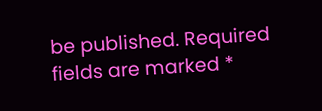be published. Required fields are marked *